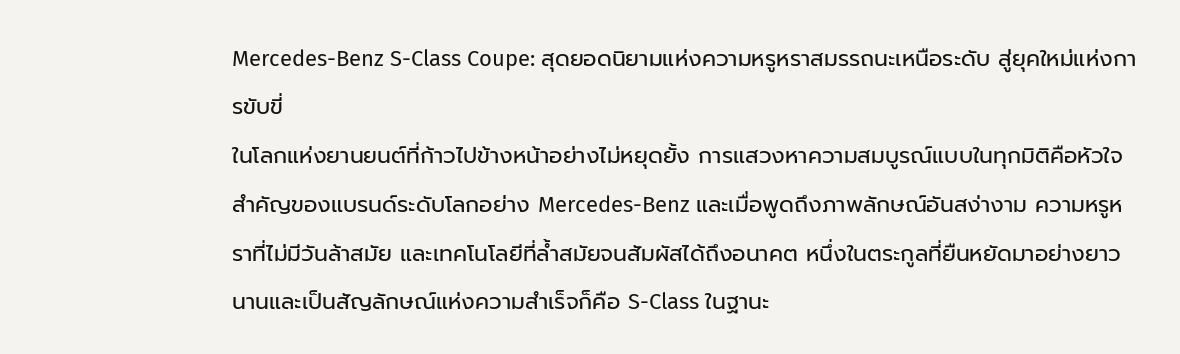Mercedes-Benz S-Class Coupe: สุดยอดนิยามแห่งความหรูหราสมรรถนะเหนือระดับ สู่ยุคใหม่แห่งการขับขี่
ในโลกแห่งยานยนต์ที่ก้าวไปข้างหน้าอย่างไม่หยุดยั้ง การแสวงหาความสมบูรณ์แบบในทุกมิติคือหัวใจสำคัญของแบรนด์ระดับโลกอย่าง Mercedes-Benz และเมื่อพูดถึงภาพลักษณ์อันสง่างาม ความหรูหราที่ไม่มีวันล้าสมัย และเทคโนโลยีที่ล้ำสมัยจนสัมผัสได้ถึงอนาคต หนึ่งในตระกูลที่ยืนหยัดมาอย่างยาวนานและเป็นสัญลักษณ์แห่งความสำเร็จก็คือ S-Class ในฐานะ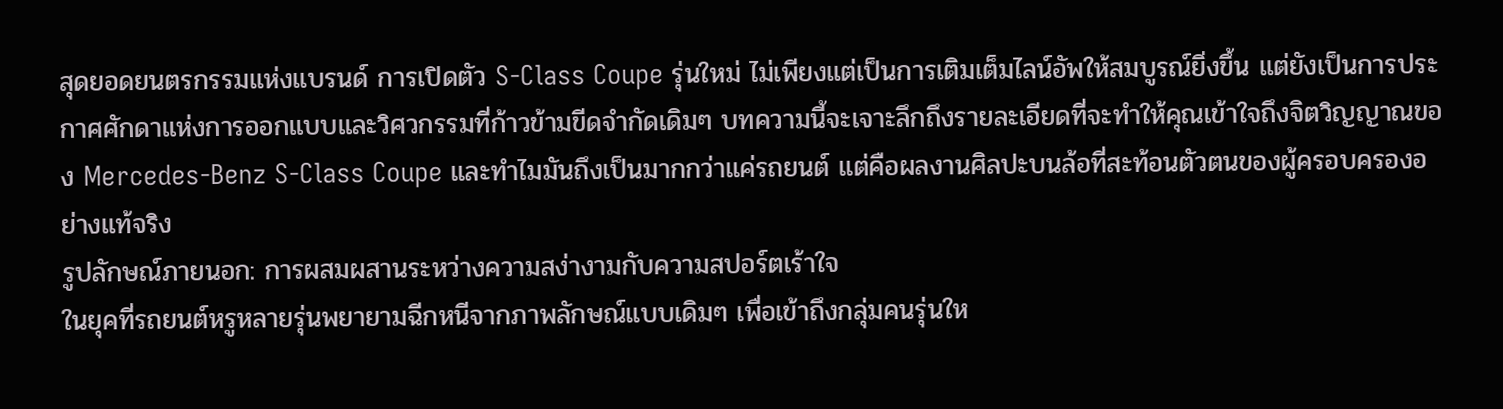สุดยอดยนตรกรรมแห่งแบรนด์ การเปิดตัว S-Class Coupe รุ่นใหม่ ไม่เพียงแต่เป็นการเติมเต็มไลน์อัพให้สมบูรณ์ยิ่งขึ้น แต่ยังเป็นการประกาศศักดาแห่งการออกแบบและวิศวกรรมที่ก้าวข้ามขีดจำกัดเดิมๆ บทความนี้จะเจาะลึกถึงรายละเอียดที่จะทำให้คุณเข้าใจถึงจิตวิญญาณของ Mercedes-Benz S-Class Coupe และทำไมมันถึงเป็นมากกว่าแค่รถยนต์ แต่คือผลงานศิลปะบนล้อที่สะท้อนตัวตนของผู้ครอบครองอย่างแท้จริง
รูปลักษณ์ภายนอก: การผสมผสานระหว่างความสง่างามกับความสปอร์ตเร้าใจ
ในยุคที่รถยนต์หรูหลายรุ่นพยายามฉีกหนีจากภาพลักษณ์แบบเดิมๆ เพื่อเข้าถึงกลุ่มคนรุ่นให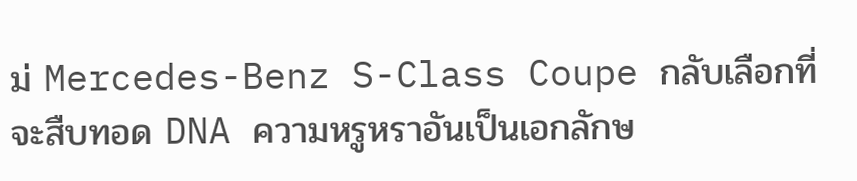ม่ Mercedes-Benz S-Class Coupe กลับเลือกที่จะสืบทอด DNA ความหรูหราอันเป็นเอกลักษ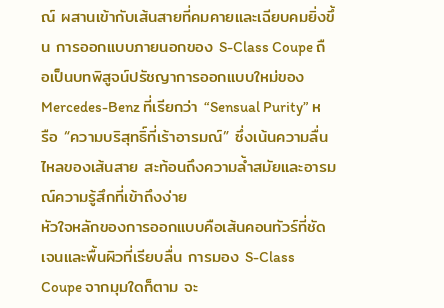ณ์ ผสานเข้ากับเส้นสายที่คมคายและเฉียบคมยิ่งขึ้น การออกแบบภายนอกของ S-Class Coupe ถือเป็นบทพิสูจน์ปรัชญาการออกแบบใหม่ของ Mercedes-Benz ที่เรียกว่า “Sensual Purity” หรือ “ความบริสุทธิ์ที่เร้าอารมณ์” ซึ่งเน้นความลื่นไหลของเส้นสาย สะท้อนถึงความล้ำสมัยและอารมณ์ความรู้สึกที่เข้าถึงง่าย
หัวใจหลักของการออกแบบคือเส้นคอนทัวร์ที่ชัดเจนและพื้นผิวที่เรียบลื่น การมอง S-Class Coupe จากมุมใดก็ตาม จะ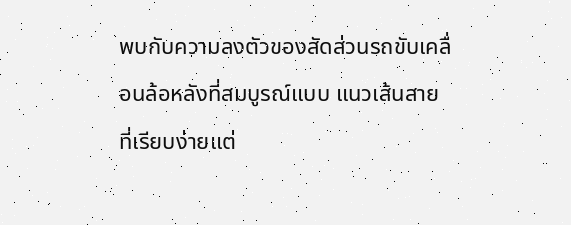พบกับความลงตัวของสัดส่วนรถขับเคลื่อนล้อหลังที่สมบูรณ์แบบ แนวเส้นสายที่เรียบง่ายแต่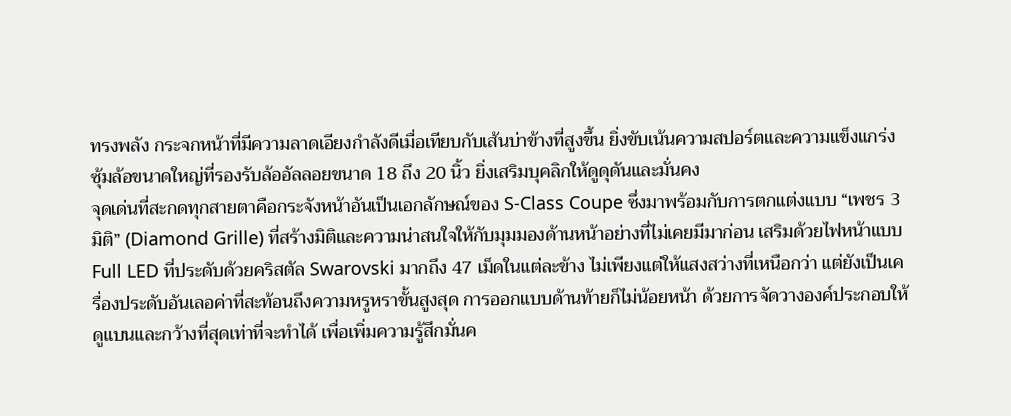ทรงพลัง กระจกหน้าที่มีความลาดเอียงกำลังดีเมื่อเทียบกับเส้นบ่าข้างที่สูงขึ้น ยิ่งขับเน้นความสปอร์ตและความแข็งแกร่ง ซุ้มล้อขนาดใหญ่ที่รองรับล้ออัลลอยขนาด 18 ถึง 20 นิ้ว ยิ่งเสริมบุคลิกให้ดูดุดันและมั่นคง
จุดเด่นที่สะกดทุกสายตาคือกระจังหน้าอันเป็นเอกลักษณ์ของ S-Class Coupe ซึ่งมาพร้อมกับการตกแต่งแบบ “เพชร 3 มิติ” (Diamond Grille) ที่สร้างมิติและความน่าสนใจให้กับมุมมองด้านหน้าอย่างที่ไม่เคยมีมาก่อน เสริมด้วยไฟหน้าแบบ Full LED ที่ประดับด้วยคริสตัล Swarovski มากถึง 47 เม็ดในแต่ละข้าง ไม่เพียงแต่ให้แสงสว่างที่เหนือกว่า แต่ยังเป็นเครื่องประดับอันเลอค่าที่สะท้อนถึงความหรูหราขั้นสูงสุด การออกแบบด้านท้ายก็ไม่น้อยหน้า ด้วยการจัดวางองค์ประกอบให้ดูแบนและกว้างที่สุดเท่าที่จะทำได้ เพื่อเพิ่มความรู้สึกมั่นค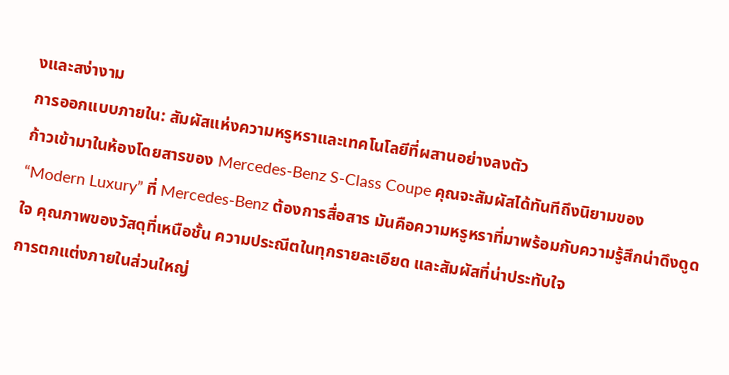งและสง่างาม
การออกแบบภายใน: สัมผัสแห่งความหรูหราและเทคโนโลยีที่ผสานอย่างลงตัว
ก้าวเข้ามาในห้องโดยสารของ Mercedes-Benz S-Class Coupe คุณจะสัมผัสได้ทันทีถึงนิยามของ “Modern Luxury” ที่ Mercedes-Benz ต้องการสื่อสาร มันคือความหรูหราที่มาพร้อมกับความรู้สึกน่าดึงดูดใจ คุณภาพของวัสดุที่เหนือชั้น ความประณีตในทุกรายละเอียด และสัมผัสที่น่าประทับใจ
การตกแต่งภายในส่วนใหญ่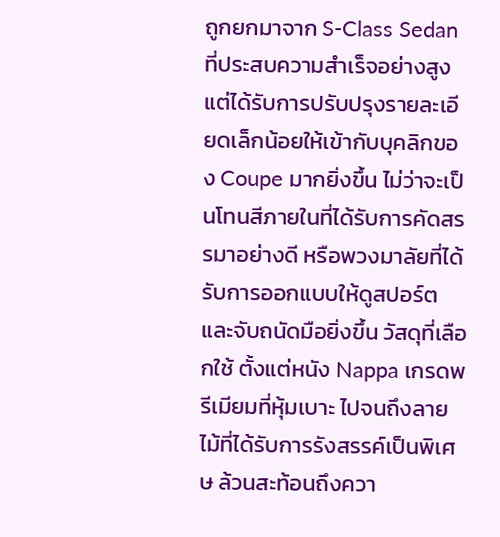ถูกยกมาจาก S-Class Sedan ที่ประสบความสำเร็จอย่างสูง แต่ได้รับการปรับปรุงรายละเอียดเล็กน้อยให้เข้ากับบุคลิกของ Coupe มากยิ่งขึ้น ไม่ว่าจะเป็นโทนสีภายในที่ได้รับการคัดสรรมาอย่างดี หรือพวงมาลัยที่ได้รับการออกแบบให้ดูสปอร์ตและจับถนัดมือยิ่งขึ้น วัสดุที่เลือกใช้ ตั้งแต่หนัง Nappa เกรดพรีเมียมที่หุ้มเบาะ ไปจนถึงลายไม้ที่ได้รับการรังสรรค์เป็นพิเศษ ล้วนสะท้อนถึงควา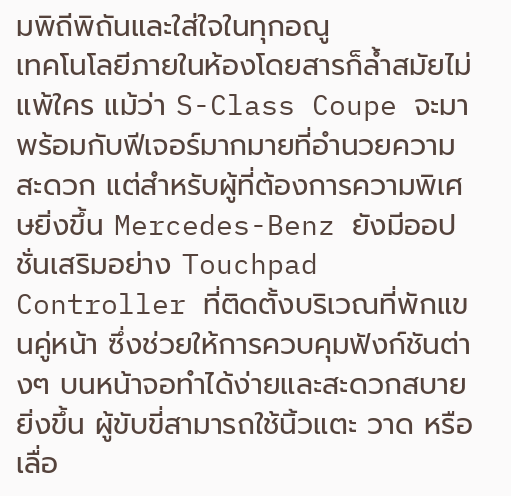มพิถีพิถันและใส่ใจในทุกอณู
เทคโนโลยีภายในห้องโดยสารก็ล้ำสมัยไม่แพ้ใคร แม้ว่า S-Class Coupe จะมาพร้อมกับฟีเจอร์มากมายที่อำนวยความสะดวก แต่สำหรับผู้ที่ต้องการความพิเศษยิ่งขึ้น Mercedes-Benz ยังมีออปชั่นเสริมอย่าง Touchpad Controller ที่ติดตั้งบริเวณที่พักแขนคู่หน้า ซึ่งช่วยให้การควบคุมฟังก์ชันต่างๆ บนหน้าจอทำได้ง่ายและสะดวกสบายยิ่งขึ้น ผู้ขับขี่สามารถใช้นิ้วแตะ วาด หรือเลื่อ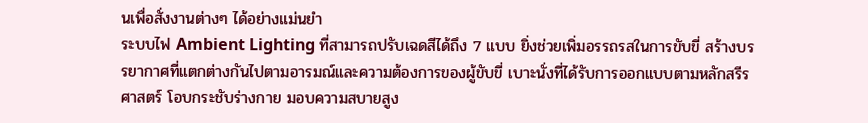นเพื่อสั่งงานต่างๆ ได้อย่างแม่นยำ
ระบบไฟ Ambient Lighting ที่สามารถปรับเฉดสีได้ถึง 7 แบบ ยิ่งช่วยเพิ่มอรรถรสในการขับขี่ สร้างบรรยากาศที่แตกต่างกันไปตามอารมณ์และความต้องการของผู้ขับขี่ เบาะนั่งที่ได้รับการออกแบบตามหลักสรีรศาสตร์ โอบกระชับร่างกาย มอบความสบายสูง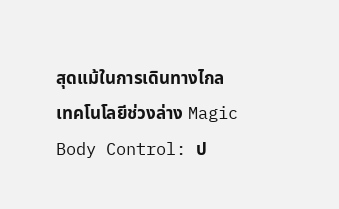สุดแม้ในการเดินทางไกล
เทคโนโลยีช่วงล่าง Magic Body Control: ป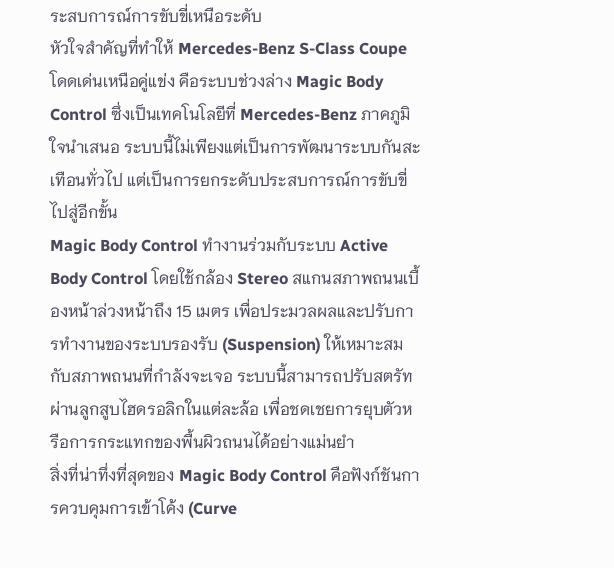ระสบการณ์การขับขี่เหนือระดับ
หัวใจสำคัญที่ทำให้ Mercedes-Benz S-Class Coupe โดดเด่นเหนือคู่แข่ง คือระบบช่วงล่าง Magic Body Control ซึ่งเป็นเทคโนโลยีที่ Mercedes-Benz ภาคภูมิใจนำเสนอ ระบบนี้ไม่เพียงแต่เป็นการพัฒนาระบบกันสะเทือนทั่วไป แต่เป็นการยกระดับประสบการณ์การขับขี่ไปสู่อีกขั้น
Magic Body Control ทำงานร่วมกับระบบ Active Body Control โดยใช้กล้อง Stereo สแกนสภาพถนนเบื้องหน้าล่วงหน้าถึง 15 เมตร เพื่อประมวลผลและปรับการทำงานของระบบรองรับ (Suspension) ให้เหมาะสมกับสภาพถนนที่กำลังจะเจอ ระบบนี้สามารถปรับสตรัทผ่านลูกสูบไฮดรอลิกในแต่ละล้อ เพื่อชดเชยการยุบตัวหรือการกระแทกของพื้นผิวถนนได้อย่างแม่นยำ
สิ่งที่น่าทึ่งที่สุดของ Magic Body Control คือฟังก์ชันการควบคุมการเข้าโค้ง (Curve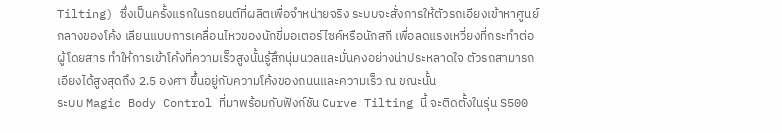Tilting) ซึ่งเป็นครั้งแรกในรถยนต์ที่ผลิตเพื่อจำหน่ายจริง ระบบจะสั่งการให้ตัวรถเอียงเข้าหาศูนย์กลางของโค้ง เลียนแบบการเคลื่อนไหวของนักขี่มอเตอร์ไซค์หรือนักสกี เพื่อลดแรงเหวี่ยงที่กระทำต่อผู้โดยสาร ทำให้การเข้าโค้งที่ความเร็วสูงนั้นรู้สึกนุ่มนวลและมั่นคงอย่างน่าประหลาดใจ ตัวรถสามารถเอียงได้สูงสุดถึง 2.5 องศา ขึ้นอยู่กับความโค้งของถนนและความเร็ว ณ ขณะนั้น
ระบบ Magic Body Control ที่มาพร้อมกับฟังก์ชัน Curve Tilting นี้ จะติดตั้งในรุ่น S500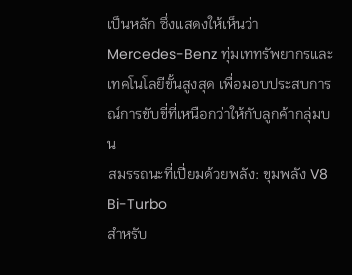เป็นหลัก ซึ่งแสดงให้เห็นว่า Mercedes-Benz ทุ่มเททรัพยากรและเทคโนโลยีขั้นสูงสุด เพื่อมอบประสบการณ์การขับขี่ที่เหนือกว่าให้กับลูกค้ากลุ่มบน
สมรรถนะที่เปี่ยมด้วยพลัง: ขุมพลัง V8 Bi-Turbo
สำหรับ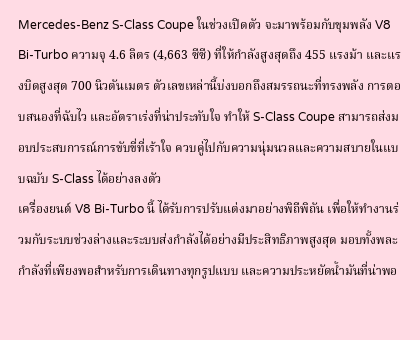Mercedes-Benz S-Class Coupe ในช่วงเปิดตัว จะมาพร้อมกับขุมพลัง V8 Bi-Turbo ความจุ 4.6 ลิตร (4,663 ซีซี) ที่ให้กำลังสูงสุดถึง 455 แรงม้า และแรงบิดสูงสุด 700 นิวตันเมตร ตัวเลขเหล่านี้บ่งบอกถึงสมรรถนะที่ทรงพลัง การตอบสนองที่ฉับไว และอัตราเร่งที่น่าประทับใจ ทำให้ S-Class Coupe สามารถส่งมอบประสบการณ์การขับขี่ที่เร้าใจ ควบคู่ไปกับความนุ่มนวลและความสบายในแบบฉบับ S-Class ได้อย่างลงตัว
เครื่องยนต์ V8 Bi-Turbo นี้ ได้รับการปรับแต่งมาอย่างพิถีพิถัน เพื่อให้ทำงานร่วมกับระบบช่วงล่างและระบบส่งกำลังได้อย่างมีประสิทธิภาพสูงสุด มอบทั้งพละกำลังที่เพียงพอสำหรับการเดินทางทุกรูปแบบ และความประหยัดน้ำมันที่น่าพอ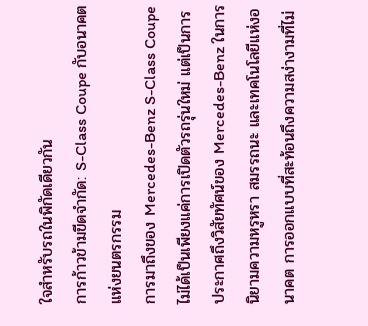ใจสำหรับรถในพิกัดเดียวกัน
การก้าวข้ามขีดจำกัด: S-Class Coupe กับอนาคตแห่งยนตรกรรม
การมาถึงของ Mercedes-Benz S-Class Coupe ไม่ได้เป็นเพียงแค่การเปิดตัวรถรุ่นใหม่ แต่เป็นการประกาศถึงวิสัยทัศน์ของ Mercedes-Benz ในการนิยามความหรูหรา สมรรถนะ และเทคโนโลยีแห่งอนาคต การออกแบบที่สะท้อนถึงความสง่างามที่ไม่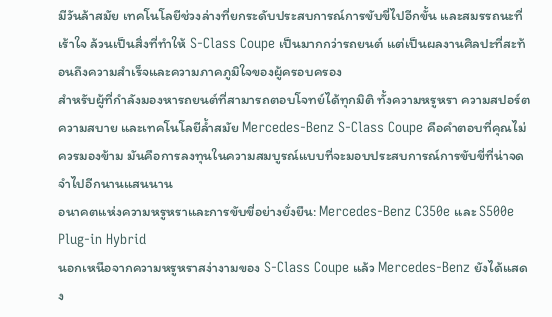มีวันล้าสมัย เทคโนโลยีช่วงล่างที่ยกระดับประสบการณ์การขับขี่ไปอีกขั้น และสมรรถนะที่เร้าใจ ล้วนเป็นสิ่งที่ทำให้ S-Class Coupe เป็นมากกว่ารถยนต์ แต่เป็นผลงานศิลปะที่สะท้อนถึงความสำเร็จและความภาคภูมิใจของผู้ครอบครอง
สำหรับผู้ที่กำลังมองหารถยนต์ที่สามารถตอบโจทย์ได้ทุกมิติ ทั้งความหรูหรา ความสปอร์ต ความสบาย และเทคโนโลยีล้ำสมัย Mercedes-Benz S-Class Coupe คือคำตอบที่คุณไม่ควรมองข้าม มันคือการลงทุนในความสมบูรณ์แบบที่จะมอบประสบการณ์การขับขี่ที่น่าจดจำไปอีกนานแสนนาน
อนาคตแห่งความหรูหราและการขับขี่อย่างยั่งยืน: Mercedes-Benz C350e และ S500e Plug-in Hybrid
นอกเหนือจากความหรูหราสง่างามของ S-Class Coupe แล้ว Mercedes-Benz ยังได้แสดง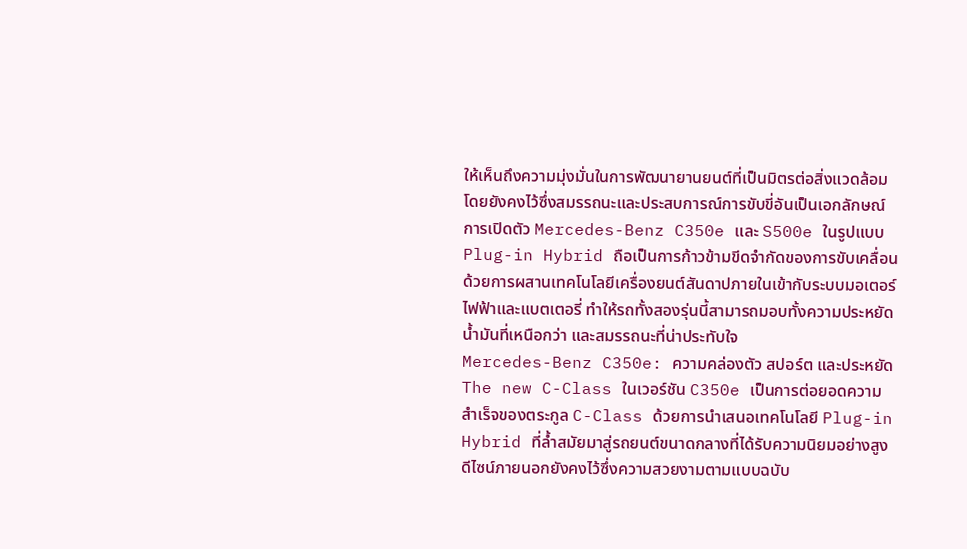ให้เห็นถึงความมุ่งมั่นในการพัฒนายานยนต์ที่เป็นมิตรต่อสิ่งแวดล้อม โดยยังคงไว้ซึ่งสมรรถนะและประสบการณ์การขับขี่อันเป็นเอกลักษณ์ การเปิดตัว Mercedes-Benz C350e และ S500e ในรูปแบบ Plug-in Hybrid ถือเป็นการก้าวข้ามขีดจำกัดของการขับเคลื่อน ด้วยการผสานเทคโนโลยีเครื่องยนต์สันดาปภายในเข้ากับระบบมอเตอร์ไฟฟ้าและแบตเตอรี่ ทำให้รถทั้งสองรุ่นนี้สามารถมอบทั้งความประหยัดน้ำมันที่เหนือกว่า และสมรรถนะที่น่าประทับใจ
Mercedes-Benz C350e: ความคล่องตัว สปอร์ต และประหยัด
The new C-Class ในเวอร์ชัน C350e เป็นการต่อยอดความสำเร็จของตระกูล C-Class ด้วยการนำเสนอเทคโนโลยี Plug-in Hybrid ที่ล้ำสมัยมาสู่รถยนต์ขนาดกลางที่ได้รับความนิยมอย่างสูง ดีไซน์ภายนอกยังคงไว้ซึ่งความสวยงามตามแบบฉบับ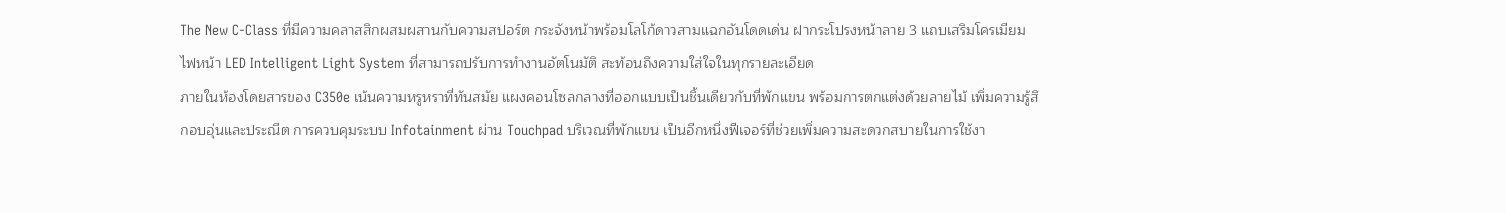The New C-Class ที่มีความคลาสสิกผสมผสานกับความสปอร์ต กระจังหน้าพร้อมโลโก้ดาวสามแฉกอันโดดเด่น ฝากระโปรงหน้าลาย 3 แถบเสริมโครเมียม ไฟหน้า LED Intelligent Light System ที่สามารถปรับการทำงานอัตโนมัติ สะท้อนถึงความใส่ใจในทุกรายละเอียด
ภายในห้องโดยสารของ C350e เน้นความหรูหราที่ทันสมัย แผงคอนโซลกลางที่ออกแบบเป็นชิ้นเดียวกับที่พักแขน พร้อมการตกแต่งด้วยลายไม้ เพิ่มความรู้สึกอบอุ่นและประณีต การควบคุมระบบ Infotainment ผ่าน Touchpad บริเวณที่พักแขน เป็นอีกหนึ่งฟีเจอร์ที่ช่วยเพิ่มความสะดวกสบายในการใช้งา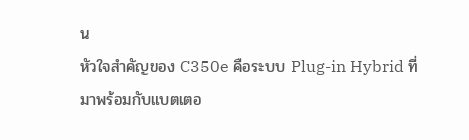น
หัวใจสำคัญของ C350e คือระบบ Plug-in Hybrid ที่มาพร้อมกับแบตเตอ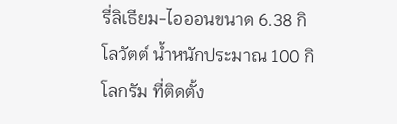รี่ลิเธียม-ไอออนขนาด 6.38 กิโลวัตต์ น้ำหนักประมาณ 100 กิโลกรัม ที่ติดตั้ง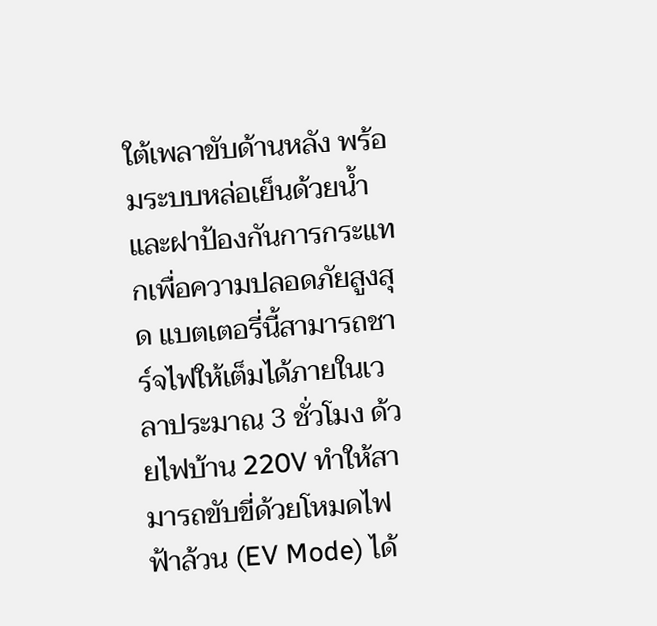ใต้เพลาขับด้านหลัง พร้อมระบบหล่อเย็นด้วยน้ำและฝาป้องกันการกระแทกเพื่อความปลอดภัยสูงสุด แบตเตอรี่นี้สามารถชาร์จไฟให้เต็มได้ภายในเวลาประมาณ 3 ชั่วโมง ด้วยไฟบ้าน 220V ทำให้สามารถขับขี่ด้วยโหมดไฟฟ้าล้วน (EV Mode) ได้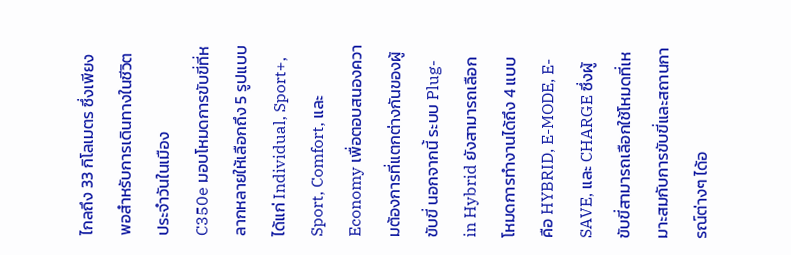ไกลถึง 33 กิโลเมตร ซึ่งเพียงพอสำหรับการเดินทางในชีวิตประจำวันในเมือง
C350e มอบโหมดการขับขี่ที่หลากหลายให้เลือกถึง 5 รูปแบบ ได้แก่ Individual, Sport+, Sport, Comfort, และ Economy เพื่อตอบสนองความต้องการที่แตกต่างกันของผู้ขับขี่ นอกจากนี้ ระบบ Plug-in Hybrid ยังสามารถเลือกโหมดการทำงานได้ถึง 4 แบบ คือ HYBRID, E-MODE, E-SAVE, และ CHARGE ซึ่งผู้ขับขี่สามารถเลือกใช้โหมดที่เหมาะสมกับการขับขี่และสถานการณ์ต่างๆ ได้อ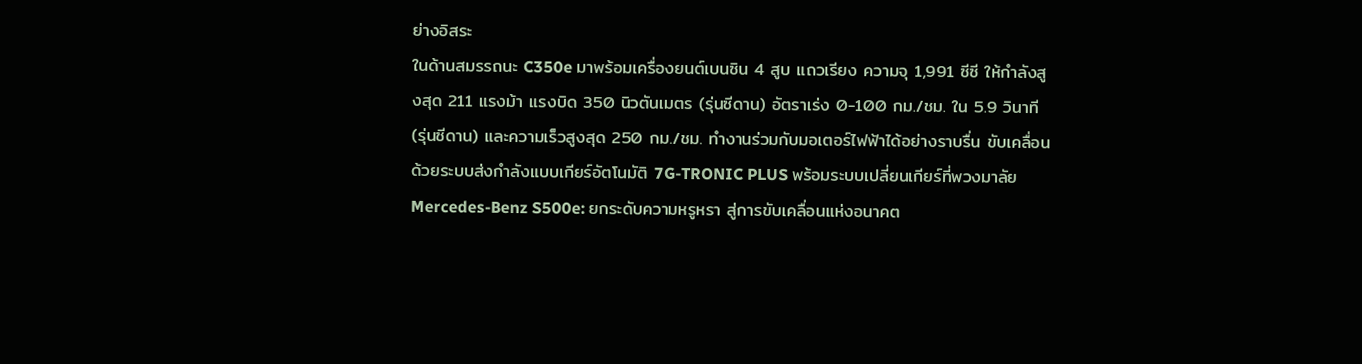ย่างอิสระ
ในด้านสมรรถนะ C350e มาพร้อมเครื่องยนต์เบนซิน 4 สูบ แถวเรียง ความจุ 1,991 ซีซี ให้กำลังสูงสุด 211 แรงม้า แรงบิด 350 นิวตันเมตร (รุ่นซีดาน) อัตราเร่ง 0-100 กม./ชม. ใน 5.9 วินาที (รุ่นซีดาน) และความเร็วสูงสุด 250 กม./ชม. ทำงานร่วมกับมอเตอร์ไฟฟ้าได้อย่างราบรื่น ขับเคลื่อนด้วยระบบส่งกำลังแบบเกียร์อัตโนมัติ 7G-TRONIC PLUS พร้อมระบบเปลี่ยนเกียร์ที่พวงมาลัย
Mercedes-Benz S500e: ยกระดับความหรูหรา สู่การขับเคลื่อนแห่งอนาคต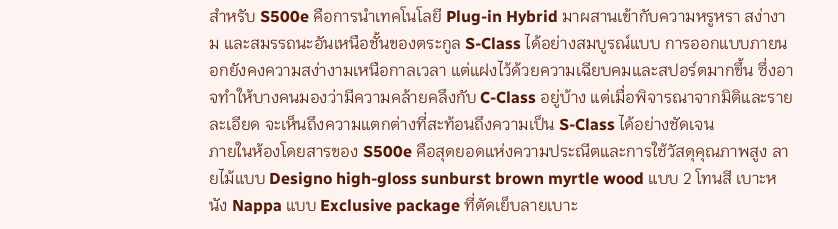สำหรับ S500e คือการนำเทคโนโลยี Plug-in Hybrid มาผสานเข้ากับความหรูหรา สง่างาม และสมรรถนะอันเหนือชั้นของตระกูล S-Class ได้อย่างสมบูรณ์แบบ การออกแบบภายนอกยังคงความสง่างามเหนือกาลเวลา แต่แฝงไว้ด้วยความเฉียบคมและสปอร์ตมากขึ้น ซึ่งอาจทำให้บางคนมองว่ามีความคล้ายคลึงกับ C-Class อยู่บ้าง แต่เมื่อพิจารณาจากมิติและรายละเอียด จะเห็นถึงความแตกต่างที่สะท้อนถึงความเป็น S-Class ได้อย่างชัดเจน
ภายในห้องโดยสารของ S500e คือสุดยอดแห่งความประณีตและการใช้วัสดุคุณภาพสูง ลายไม้แบบ Designo high-gloss sunburst brown myrtle wood แบบ 2 โทนสี เบาะหนัง Nappa แบบ Exclusive package ที่ตัดเย็บลายเบาะ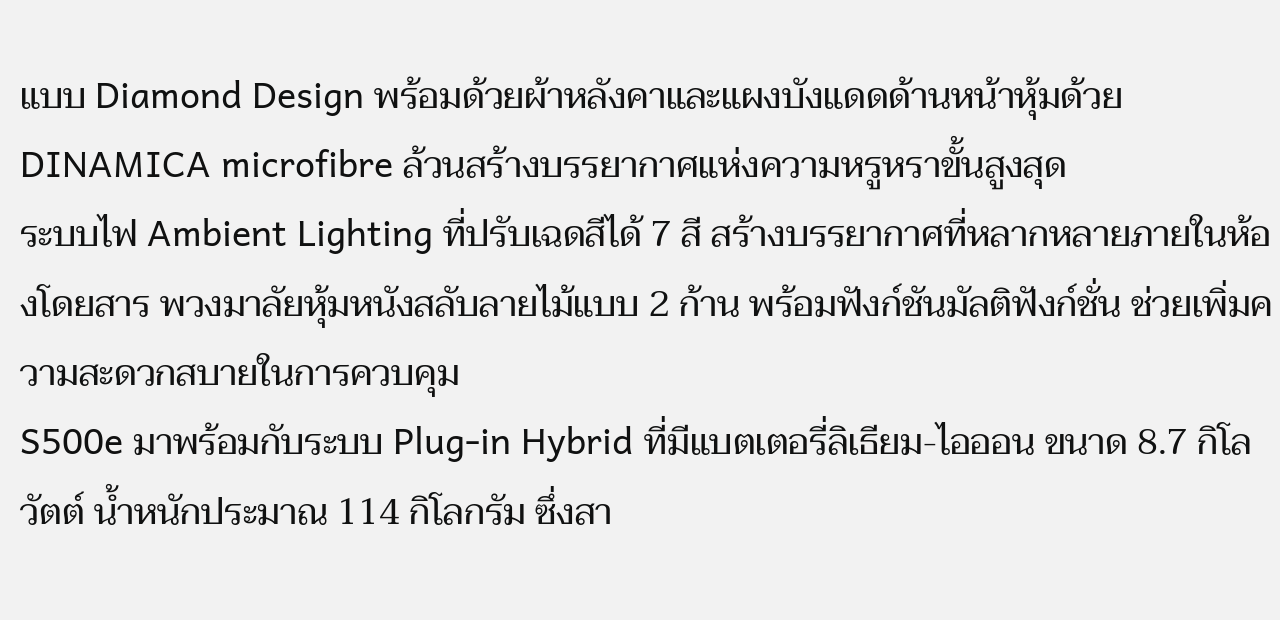แบบ Diamond Design พร้อมด้วยผ้าหลังคาและแผงบังแดดด้านหน้าหุ้มด้วย DINAMICA microfibre ล้วนสร้างบรรยากาศแห่งความหรูหราขั้นสูงสุด
ระบบไฟ Ambient Lighting ที่ปรับเฉดสีได้ 7 สี สร้างบรรยากาศที่หลากหลายภายในห้องโดยสาร พวงมาลัยหุ้มหนังสลับลายไม้แบบ 2 ก้าน พร้อมฟังก์ชันมัลติฟังก์ชั่น ช่วยเพิ่มความสะดวกสบายในการควบคุม
S500e มาพร้อมกับระบบ Plug-in Hybrid ที่มีแบตเตอรี่ลิเธียม-ไอออน ขนาด 8.7 กิโลวัตต์ น้ำหนักประมาณ 114 กิโลกรัม ซึ่งสา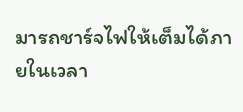มารถชาร์จไฟให้เต็มได้ภายในเวลา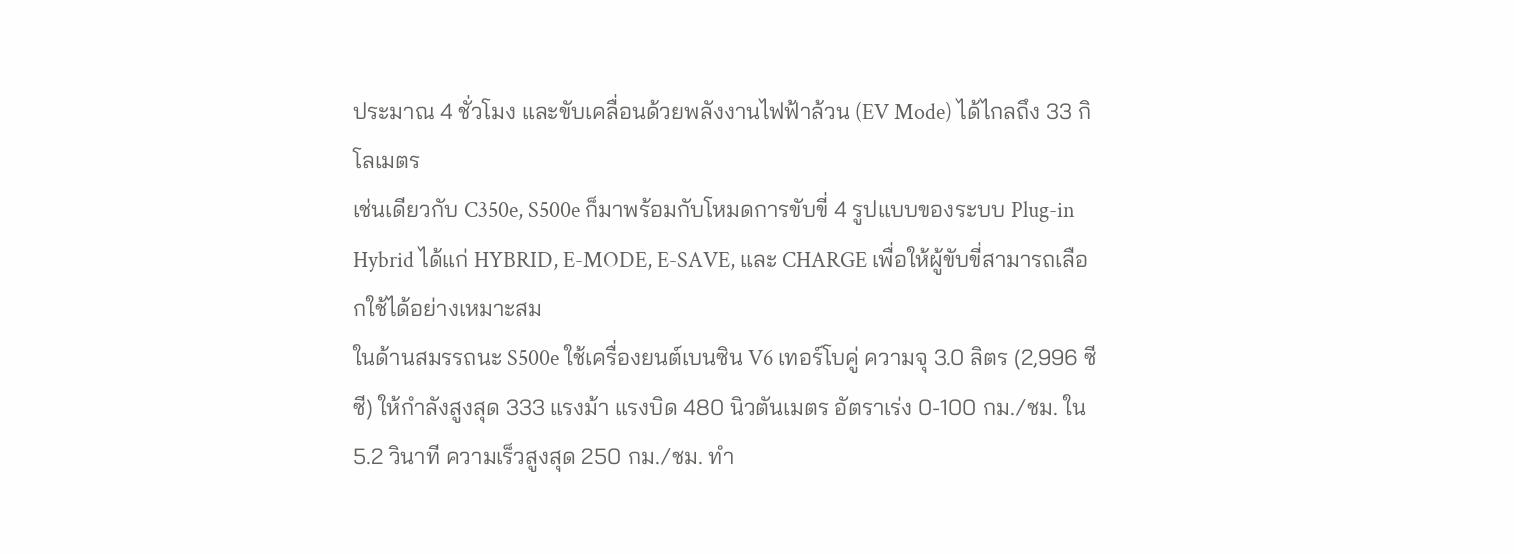ประมาณ 4 ชั่วโมง และขับเคลื่อนด้วยพลังงานไฟฟ้าล้วน (EV Mode) ได้ไกลถึง 33 กิโลเมตร
เช่นเดียวกับ C350e, S500e ก็มาพร้อมกับโหมดการขับขี่ 4 รูปแบบของระบบ Plug-in Hybrid ได้แก่ HYBRID, E-MODE, E-SAVE, และ CHARGE เพื่อให้ผู้ขับขี่สามารถเลือกใช้ได้อย่างเหมาะสม
ในด้านสมรรถนะ S500e ใช้เครื่องยนต์เบนซิน V6 เทอร์โบคู่ ความจุ 3.0 ลิตร (2,996 ซีซี) ให้กำลังสูงสุด 333 แรงม้า แรงบิด 480 นิวตันเมตร อัตราเร่ง 0-100 กม./ชม. ใน 5.2 วินาที ความเร็วสูงสุด 250 กม./ชม. ทำ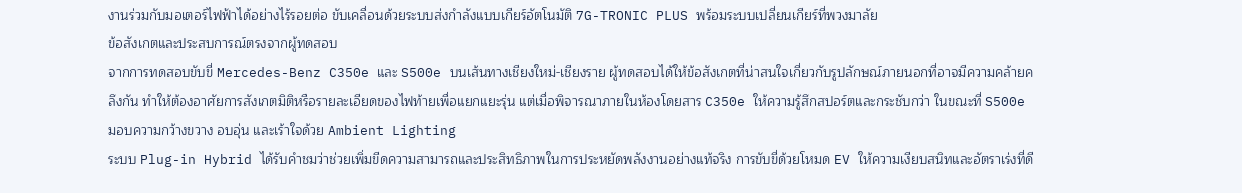งานร่วมกับมอเตอร์ไฟฟ้าได้อย่างไร้รอยต่อ ขับเคลื่อนด้วยระบบส่งกำลังแบบเกียร์อัตโนมัติ 7G-TRONIC PLUS พร้อมระบบเปลี่ยนเกียร์ที่พวงมาลัย
ข้อสังเกตและประสบการณ์ตรงจากผู้ทดสอบ
จากการทดสอบขับขี่ Mercedes-Benz C350e และ S500e บนเส้นทางเชียงใหม่-เชียงราย ผู้ทดสอบได้ให้ข้อสังเกตที่น่าสนใจเกี่ยวกับรูปลักษณ์ภายนอกที่อาจมีความคล้ายคลึงกัน ทำให้ต้องอาศัยการสังเกตมิติหรือรายละเอียดของไฟท้ายเพื่อแยกแยะรุ่น แต่เมื่อพิจารณาภายในห้องโดยสาร C350e ให้ความรู้สึกสปอร์ตและกระชับกว่า ในขณะที่ S500e มอบความกว้างขวาง อบอุ่น และเร้าใจด้วย Ambient Lighting
ระบบ Plug-in Hybrid ได้รับคำชมว่าช่วยเพิ่มขีดความสามารถและประสิทธิภาพในการประหยัดพลังงานอย่างแท้จริง การขับขี่ด้วยโหมด EV ให้ความเงียบสนิทและอัตราเร่งที่ดี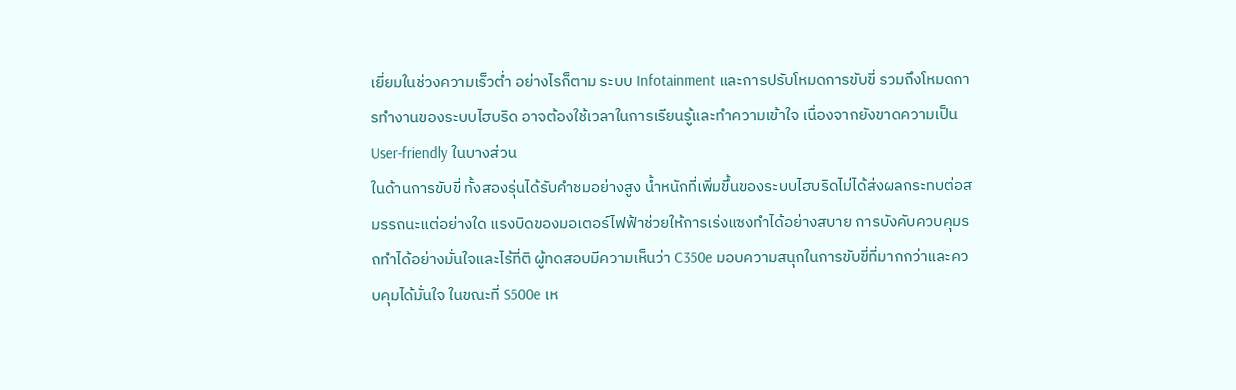เยี่ยมในช่วงความเร็วต่ำ อย่างไรก็ตาม ระบบ Infotainment และการปรับโหมดการขับขี่ รวมถึงโหมดการทำงานของระบบไฮบริด อาจต้องใช้เวลาในการเรียนรู้และทำความเข้าใจ เนื่องจากยังขาดความเป็น User-friendly ในบางส่วน
ในด้านการขับขี่ ทั้งสองรุ่นได้รับคำชมอย่างสูง น้ำหนักที่เพิ่มขึ้นของระบบไฮบริดไม่ได้ส่งผลกระทบต่อสมรรถนะแต่อย่างใด แรงบิดของมอเตอร์ไฟฟ้าช่วยให้การเร่งแซงทำได้อย่างสบาย การบังคับควบคุมรถทำได้อย่างมั่นใจและไร้ที่ติ ผู้ทดสอบมีความเห็นว่า C350e มอบความสนุกในการขับขี่ที่มากกว่าและควบคุมได้มั่นใจ ในขณะที่ S500e เห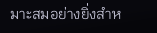มาะสมอย่างยิ่งสำห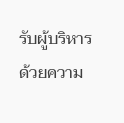รับผู้บริหาร ด้วยความ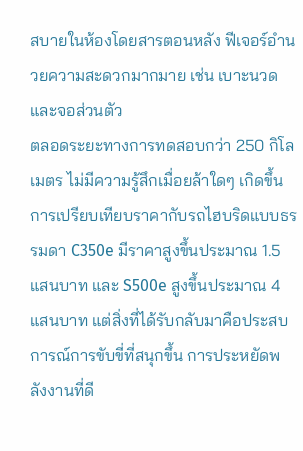สบายในห้องโดยสารตอนหลัง ฟีเจอร์อำนวยความสะดวกมากมาย เช่น เบาะนวด และจอส่วนตัว
ตลอดระยะทางการทดสอบกว่า 250 กิโลเมตร ไม่มีความรู้สึกเมื่อยล้าใดๆ เกิดขึ้น การเปรียบเทียบราคากับรถไฮบริดแบบธรรมดา C350e มีราคาสูงขึ้นประมาณ 1.5 แสนบาท และ S500e สูงขึ้นประมาณ 4 แสนบาท แต่สิ่งที่ได้รับกลับมาคือประสบการณ์การขับขี่ที่สนุกขึ้น การประหยัดพลังงานที่ดี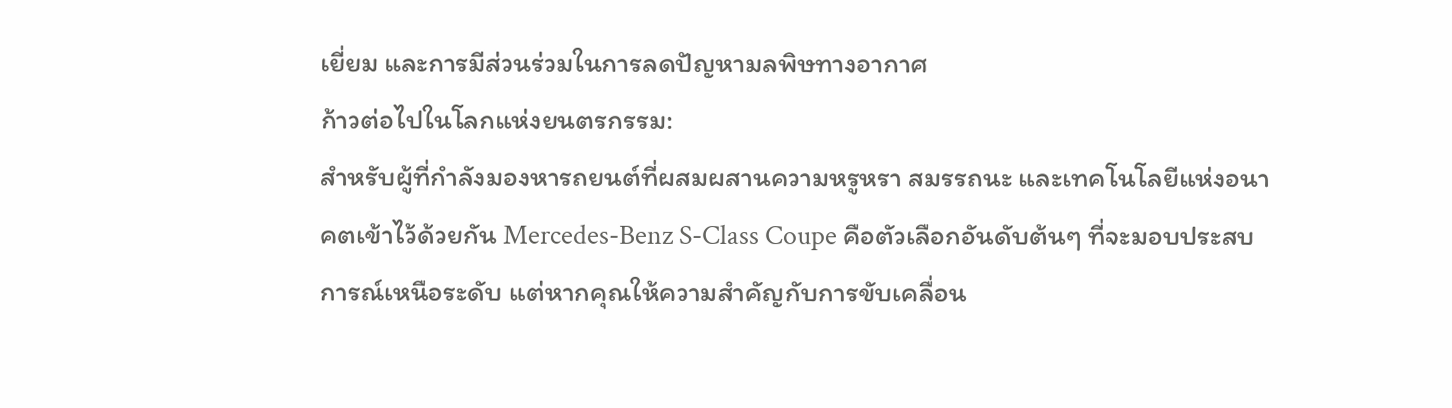เยี่ยม และการมีส่วนร่วมในการลดปัญหามลพิษทางอากาศ
ก้าวต่อไปในโลกแห่งยนตรกรรม:
สำหรับผู้ที่กำลังมองหารถยนต์ที่ผสมผสานความหรูหรา สมรรถนะ และเทคโนโลยีแห่งอนาคตเข้าไว้ด้วยกัน Mercedes-Benz S-Class Coupe คือตัวเลือกอันดับต้นๆ ที่จะมอบประสบการณ์เหนือระดับ แต่หากคุณให้ความสำคัญกับการขับเคลื่อน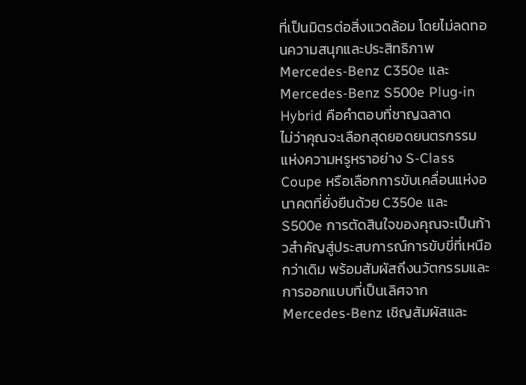ที่เป็นมิตรต่อสิ่งแวดล้อม โดยไม่ลดทอนความสนุกและประสิทธิภาพ Mercedes-Benz C350e และ Mercedes-Benz S500e Plug-in Hybrid คือคำตอบที่ชาญฉลาด
ไม่ว่าคุณจะเลือกสุดยอดยนตรกรรมแห่งความหรูหราอย่าง S-Class Coupe หรือเลือกการขับเคลื่อนแห่งอนาคตที่ยั่งยืนด้วย C350e และ S500e การตัดสินใจของคุณจะเป็นก้าวสำคัญสู่ประสบการณ์การขับขี่ที่เหนือกว่าเดิม พร้อมสัมผัสถึงนวัตกรรมและการออกแบบที่เป็นเลิศจาก Mercedes-Benz เชิญสัมผัสและ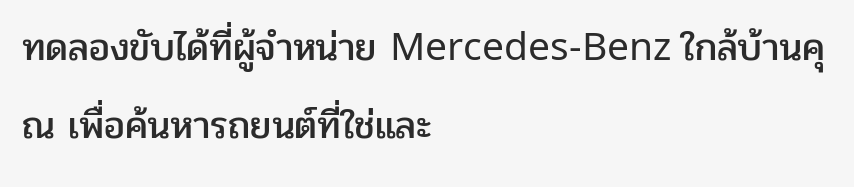ทดลองขับได้ที่ผู้จำหน่าย Mercedes-Benz ใกล้บ้านคุณ เพื่อค้นหารถยนต์ที่ใช่และ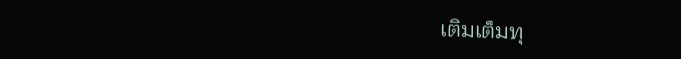เติมเต็มทุ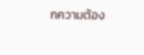กความต้อง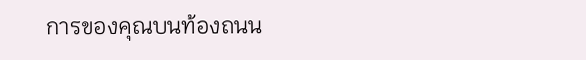การของคุณบนท้องถนน